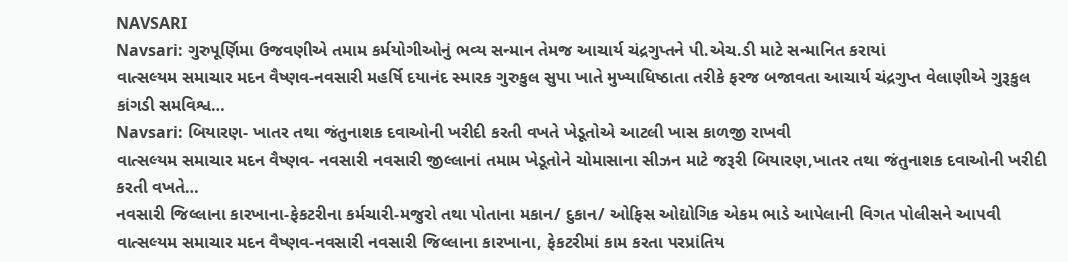NAVSARI
Navsari: ગુરુપૂર્ણિમા ઉજવણીએ તમામ કર્મયોગીઓનું ભવ્ય સન્માન તેમજ આચાર્ય ચંદ્રગુપ્તને પી.એચ.ડી માટે સન્માનિત કરાયાં
વાત્સલ્યમ સમાચાર મદન વૈષ્ણવ-નવસારી મહર્ષિ દયાનંદ સ્મારક ગુરુકુલ સુપા ખાતે મુખ્યાધિષ્ઠાતા તરીકે ફરજ બજાવતા આચાર્ય ચંદ્રગુપ્ત વેલાણીએ ગુરૂકુલ કાંગડી સમવિશ્વ…
Navsari: બિયારણ- ખાતર તથા જંતુનાશક દવાઓની ખરીદી કરતી વખતે ખેડૂતોએ આટલી ખાસ કાળજી રાખવી
વાત્સલ્યમ સમાચાર મદન વૈષ્ણવ- નવસારી નવસારી જીલ્લાનાં તમામ ખેડૂતોને ચોમાસાના સીઝન માટે જરૂરી બિયારણ,ખાતર તથા જંતુનાશક દવાઓની ખરીદી કરતી વખતે…
નવસારી જિલ્લાના કારખાના-ફેકટરીના કર્મચારી-મજુરો તથા પોતાના મકાન/ દુકાન/ ઓફિસ ઓદ્યોગિક એકમ ભાડે આપેલાની વિગત પોલીસને આપવી
વાત્સલ્યમ સમાચાર મદન વૈષ્ણવ-નવસારી નવસારી જિલ્લાના કારખાના, ફેકટરીમાં કામ કરતા પરપ્રાંતિય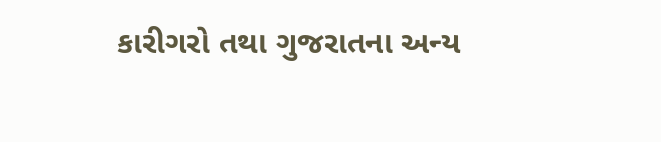કારીગરો તથા ગુજરાતના અન્ય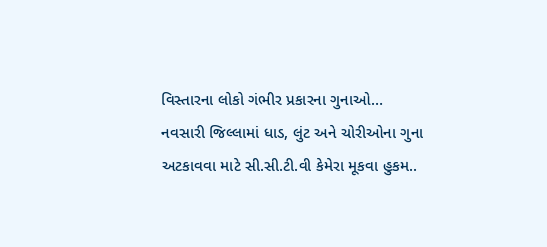વિસ્તારના લોકો ગંભીર પ્રકારના ગુનાઓ…
નવસારી જિલ્લામાં ધાડ, લુંટ અને ચોરીઓના ગુના અટકાવવા માટે સી.સી.ટી.વી કેમેરા મૂકવા હુકમ..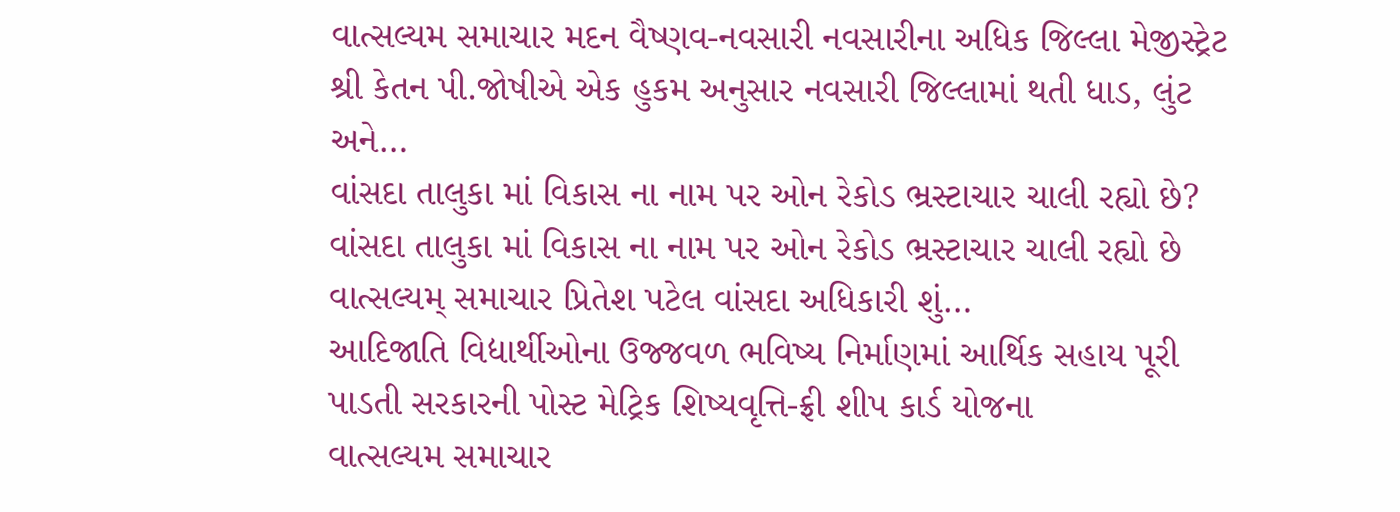વાત્સલ્યમ સમાચાર મદન વૈષ્ણવ-નવસારી નવસારીના અધિક જિલ્લા મેજીસ્ટ્રેટ શ્રી કેતન પી.જોષીએ એક હુકમ અનુસાર નવસારી જિલ્લામાં થતી ધાડ, લુંટ અને…
વાંસદા તાલુકા માં વિકાસ ના નામ પર ઓન રેકોડ ભ્રસ્ટાચાર ચાલી રહ્યો છે?
વાંસદા તાલુકા માં વિકાસ ના નામ પર ઓન રેકોડ ભ્રસ્ટાચાર ચાલી રહ્યો છે વાત્સલ્યમ્ સમાચાર પ્રિતેશ પટેલ વાંસદા અધિકારી શું…
આદિજાતિ વિદ્યાર્થીઓના ઉજ્જવળ ભવિષ્ય નિર્માણમાં આર્થિક સહાય પૂરી પાડતી સરકારની પોસ્ટ મેટ્રિક શિષ્યવૃત્તિ-ફ્રી શીપ કાર્ડ યોજના
વાત્સલ્યમ સમાચાર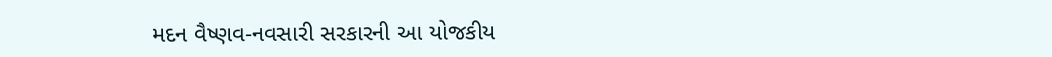મદન વૈષ્ણવ-નવસારી સરકારની આ યોજકીય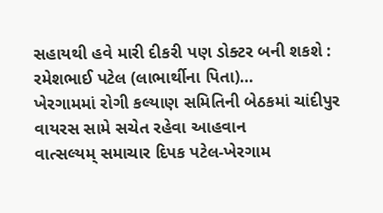સહાયથી હવે મારી દીકરી પણ ડોક્ટર બની શકશે : રમેશભાઈ પટેલ (લાભાર્થીના પિતા)…
ખેરગામમાં રોગી કલ્યાણ સમિતિની બેઠકમાં ચાંદીપુર વાયરસ સામે સચેત રહેવા આહવાન
વાત્સલ્યમ્ સમાચાર દિપક પટેલ-ખેરગામ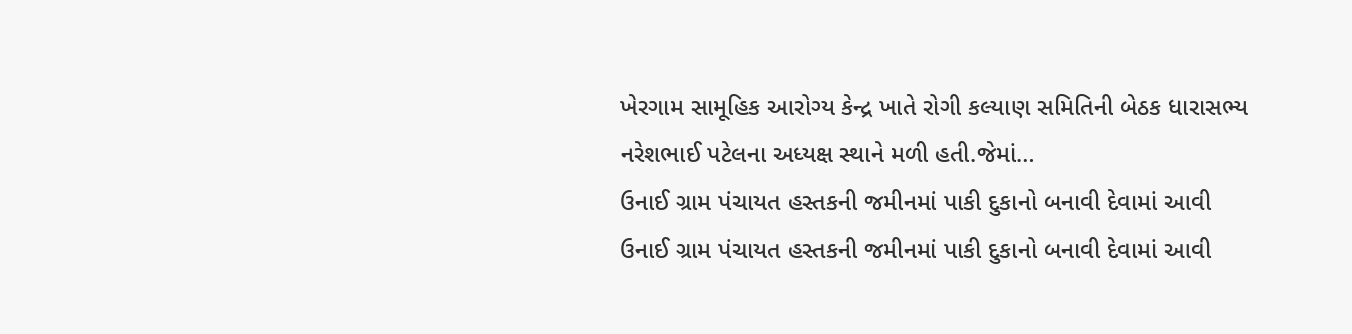ખેરગામ સામૂહિક આરોગ્ય કેન્દ્ર ખાતે રોગી કલ્યાણ સમિતિની બેઠક ધારાસભ્ય નરેશભાઈ પટેલના અધ્યક્ષ સ્થાને મળી હતી.જેમાં…
ઉનાઈ ગ્રામ પંચાયત હસ્તકની જમીનમાં પાકી દુકાનો બનાવી દેવામાં આવી
ઉનાઈ ગ્રામ પંચાયત હસ્તકની જમીનમાં પાકી દુકાનો બનાવી દેવામાં આવી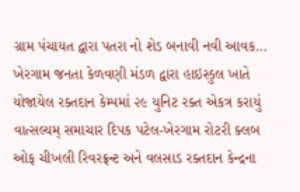ગ્રામ પંચાયત દ્વારા પતરા નો શેડ બનાવી નવી આવક…
ખેરગામ જનતા કેળવણી મંડળ દ્વારા હાઇસ્કુલ ખાતે યોજાયેલ રક્તદાન કેમ્પમાં ૨૯ યુનિટ રક્ત એકત્ર કરાયું
વાત્સલ્યમ્ સમાચાર દિપક પટેલ-ખેરગામ રોટરી ક્લબ ઓફ ચીખલી રિવરફ્રન્ટ અને વલસાડ રક્તદાન કેન્દ્રના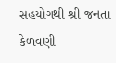સહયોગથી શ્રી જનતા કેળવણી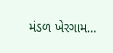મંડળ ખેરગામ…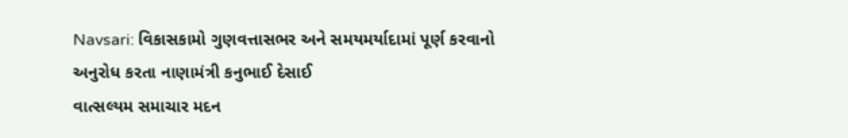Navsari: વિકાસકામો ગુણવત્તાસભર અને સમયમર્યાદામાં પૂર્ણ કરવાનો અનુરોધ કરતા નાણામંત્રી કનુભાઈ દેસાઈ
વાત્સલ્યમ સમાચાર મદન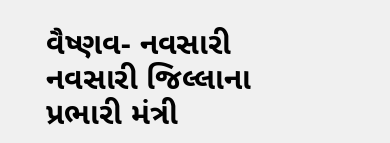વૈષ્ણવ- નવસારી નવસારી જિલ્લાના પ્રભારી મંત્રી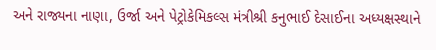અને રાજ્યના નાણા, ઉર્જા અને પેટ્રોકેમિકલ્સ મંત્રીશ્રી કનુભાઈ દેસાઈના અધ્યક્ષસ્થાને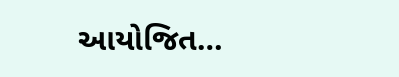આયોજિત…